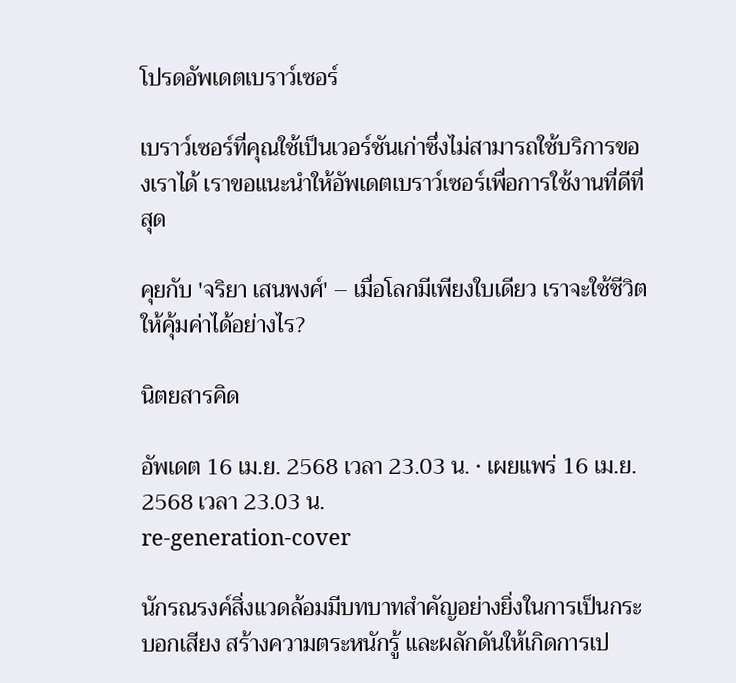โปรดอัพเดตเบราว์เซอร์

เบราว์เซอร์ที่คุณใช้เป็นเวอร์ชันเก่าซึ่งไม่สามารถใช้บริการของเราได้ เราขอแนะนำให้อัพเดตเบราว์เซอร์เพื่อการใช้งานที่ดีที่สุด

คุยกับ 'จริยา เสนพงศ์' – เมื่อโลกมีเพียงใบเดียว เราจะใช้ชีวิตให้คุ้มค่าได้อย่างไร?

นิตยสารคิด

อัพเดต 16 เม.ย. 2568 เวลา 23.03 น. • เผยแพร่ 16 เม.ย. 2568 เวลา 23.03 น.
re-generation-cover

นักรณรงค์สิ่งแวดล้อมมีบทบาทสำคัญอย่างยิ่งในการเป็นกระบอกเสียง สร้างความตระหนักรู้ และผลักดันให้เกิดการเป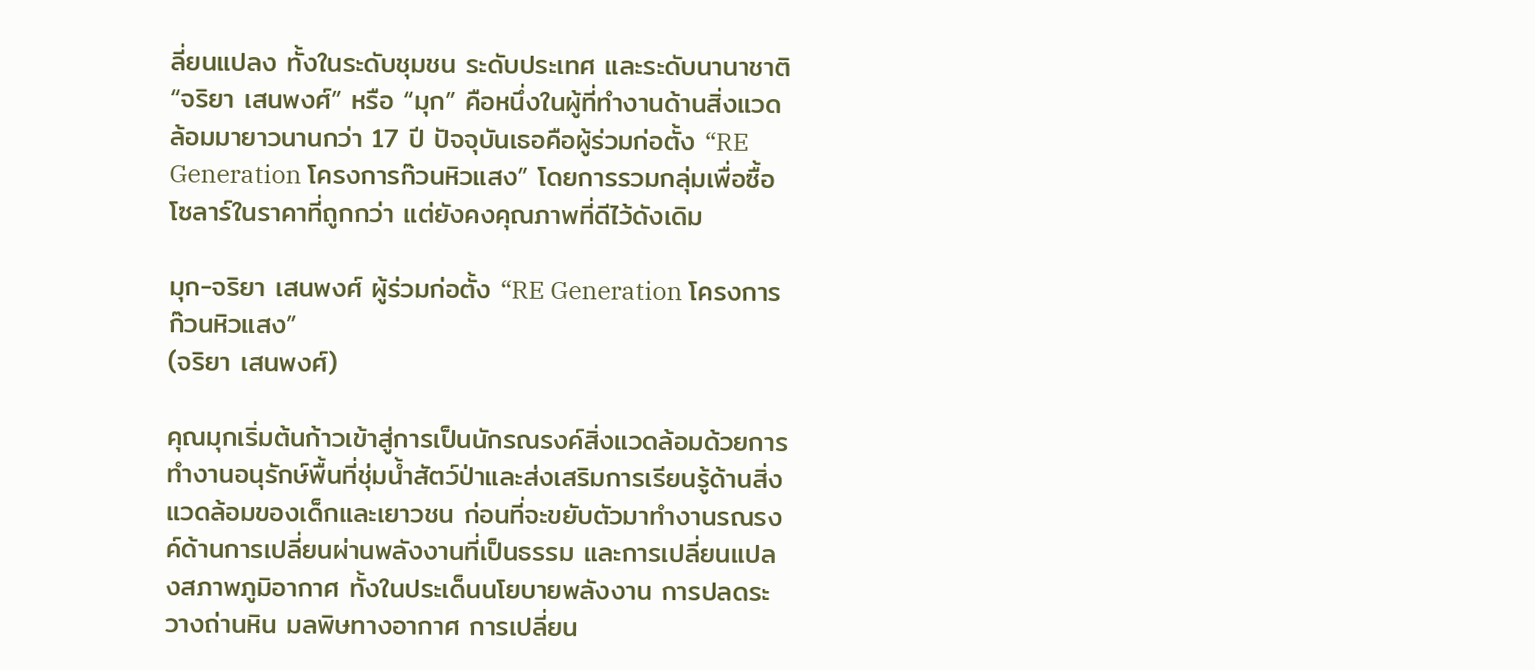ลี่ยนแปลง ทั้งในระดับชุมชน ระดับประเทศ และระดับนานาชาติ “จริยา เสนพงศ์” หรือ “มุก” คือหนึ่งในผู้ที่ทำงานด้านสิ่งแวดล้อมมายาวนานกว่า 17 ปี ปัจจุบันเธอคือผู้ร่วมก่อตั้ง “RE Generation โครงการก๊วนหิวแสง” โดยการรวมกลุ่มเพื่อซื้อโซลาร์ในราคาที่ถูกกว่า แต่ยังคงคุณภาพที่ดีไว้ดังเดิม

มุก-จริยา เสนพงศ์ ผู้ร่วมก่อตั้ง “RE Generation โครงการก๊วนหิวแสง”
(จริยา เสนพงศ์)

คุณมุกเริ่มต้นก้าวเข้าสู่การเป็นนักรณรงค์สิ่งแวดล้อมด้วยการทำงานอนุรักษ์พื้นที่ชุ่มน้ำสัตว์ป่าและส่งเสริมการเรียนรู้ด้านสิ่งแวดล้อมของเด็กและเยาวชน ก่อนที่จะขยับตัวมาทำงานรณรงค์ด้านการเปลี่ยนผ่านพลังงานที่เป็นธรรม และการเปลี่ยนแปลงสภาพภูมิอากาศ ทั้งในประเด็นนโยบายพลังงาน การปลดระวางถ่านหิน มลพิษทางอากาศ การเปลี่ยน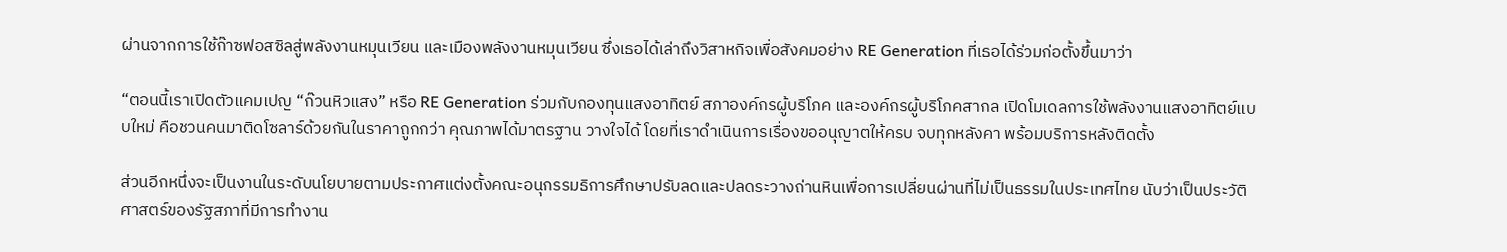ผ่านจากการใช้ก๊าซฟอสซิลสู่พลังงานหมุนเวียน และเมืองพลังงานหมุนเวียน ซึ่งเธอได้เล่าถึงวิสาหกิจเพื่อสังคมอย่าง RE Generation ที่เธอได้ร่วมก่อตั้งขึ้นมาว่า

“ตอนนี้เราเปิดตัวแคมเปญ “ก๊วนหิวแสง” หรือ RE Generation ร่วมกับกองทุนแสงอาทิตย์ สภาองค์กรผู้บริโภค และองค์กรผู้บริโภคสากล เปิดโมเดลการใช้พลังงานแสงอาทิตย์แบบใหม่ คือชวนคนมาติดโซลาร์ด้วยกันในราคาถูกกว่า คุณภาพได้มาตรฐาน วางใจได้ โดยที่เราดำเนินการเรื่องขออนุญาตให้ครบ จบทุกหลังคา พร้อมบริการหลังติดตั้ง

ส่วนอีกหนึ่งจะเป็นงานในระดับนโยบายตามประกาศแต่งตั้งคณะอนุกรรมธิการศึกษาปรับลดและปลดระวางถ่านหินเพื่อการเปลี่ยนผ่านที่ไม่เป็นธรรมในประเทศไทย นับว่าเป็นประวัติศาสตร์ของรัฐสภาที่มีการทำงาน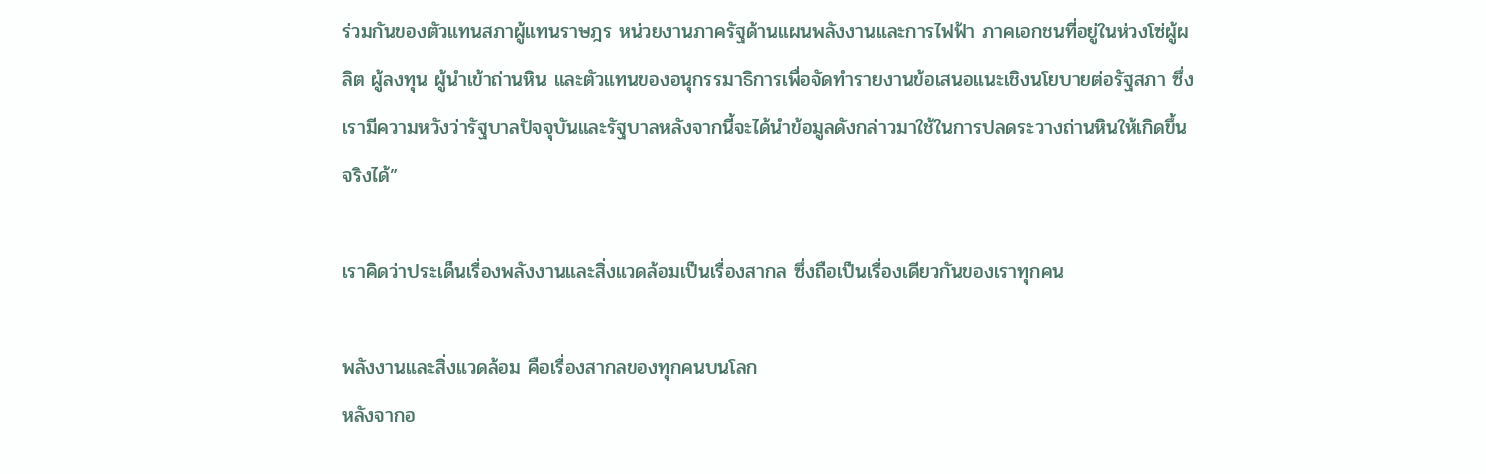ร่วมกันของตัวแทนสภาผู้แทนราษฎร หน่วยงานภาครัฐด้านแผนพลังงานและการไฟฟ้า ภาคเอกชนที่อยู่ในห่วงโซ่ผู้ผลิต ผู้ลงทุน ผู้นำเข้าถ่านหิน และตัวแทนของอนุกรรมาธิการเพื่อจัดทำรายงานข้อเสนอแนะเชิงนโยบายต่อรัฐสภา ซึ่งเรามีความหวังว่ารัฐบาลปัจจุบันและรัฐบาลหลังจากนี้จะได้นำข้อมูลดังกล่าวมาใช้ในการปลดระวางถ่านหินให้เกิดขึ้นจริงได้”

เราคิดว่าประเด็นเรื่องพลังงานและสิ่งแวดล้อมเป็นเรื่องสากล ซึ่งถือเป็นเรื่องเดียวกันของเราทุกคน

พลังงานและสิ่งแวดล้อม คือเรื่องสากลของทุกคนบนโลก
หลังจากอ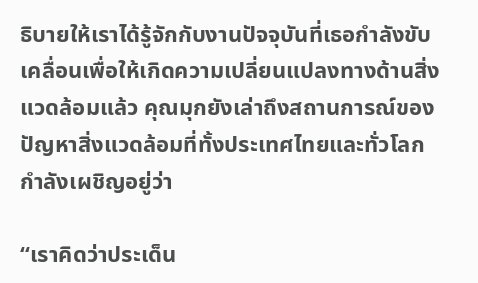ธิบายให้เราได้รู้จักกับงานปัจจุบันที่เธอกำลังขับเคลื่อนเพื่อให้เกิดความเปลี่ยนแปลงทางด้านสิ่งแวดล้อมแล้ว คุณมุกยังเล่าถึงสถานการณ์ของปัญหาสิ่งแวดล้อมที่ทั้งประเทศไทยและทั่วโลกกำลังเผชิญอยู่ว่า

“เราคิดว่าประเด็น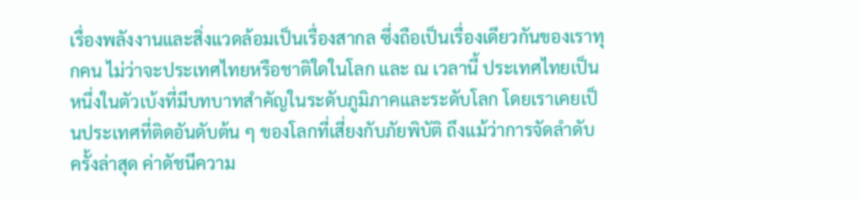เรื่องพลังงานและสิ่งแวดล้อมเป็นเรื่องสากล ซึ่งถือเป็นเรื่องเดียวกันของเราทุกคน ไม่ว่าจะประเทศไทยหรือชาติใดในโลก และ ณ เวลานี้ ประเทศไทยเป็นหนึ่งในตัวเบ้งที่มีบทบาทสำคัญในระดับภูมิภาคและระดับโลก โดยเราเคยเป็นประเทศที่ติดอันดับต้น ๆ ของโลกที่เสี่ยงกับภัยพิบัติ ถึงแม้ว่าการจัดลำดับครั้งล่าสุด ค่าดัชนีความ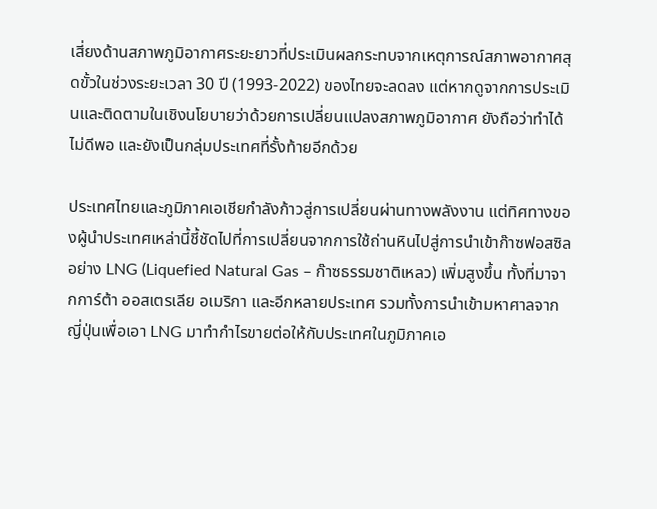เสี่ยงด้านสภาพภูมิอากาศระยะยาวที่ประเมินผลกระทบจากเหตุการณ์สภาพอากาศสุดขั้วในช่วงระยะเวลา 30 ปี (1993-2022) ของไทยจะลดลง แต่หากดูจากการประเมินและติดตามในเชิงนโยบายว่าด้วยการเปลี่ยนแปลงสภาพภูมิอากาศ ยังถือว่าทำได้ไม่ดีพอ และยังเป็นกลุ่มประเทศที่รั้งท้ายอีกด้วย

ประเทศไทยและภูมิภาคเอเชียกำลังก้าวสู่การเปลี่ยนผ่านทางพลังงาน แต่ทิศทางของผู้นำประเทศเหล่านี้ชี้ชัดไปที่การเปลี่ยนจากการใช้ถ่านหินไปสู่การนำเข้าก๊าซฟอสซิลอย่าง LNG (Liquefied Natural Gas – ก๊าซธรรมชาติเหลว) เพิ่มสูงขึ้น ทั้งที่มาจากการ์ต้า ออสเตรเลีย อเมริกา และอีกหลายประเทศ รวมทั้งการนำเข้ามหาศาลจากญี่ปุ่นเพื่อเอา LNG มาทำกำไรขายต่อให้กับประเทศในภูมิภาคเอ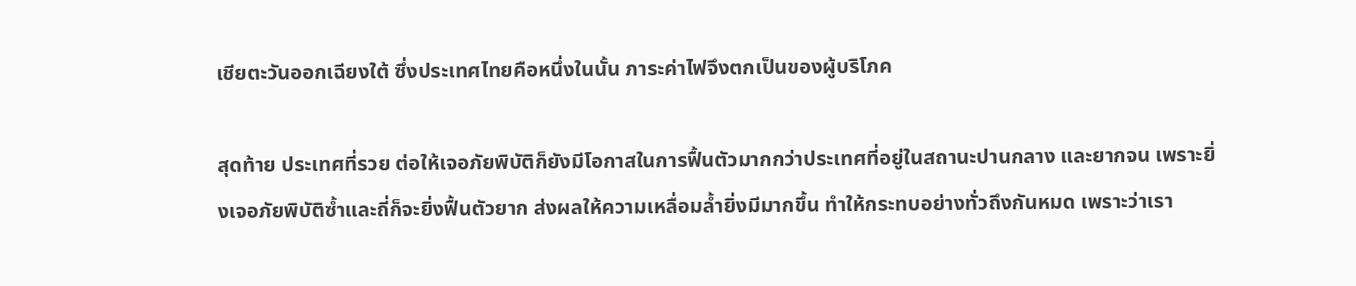เชียตะวันออกเฉียงใต้ ซึ่งประเทศไทยคือหนึ่งในนั้น ภาระค่าไฟจึงตกเป็นของผู้บริโภค

สุดท้าย ประเทศที่รวย ต่อให้เจอภัยพิบัติก็ยังมีโอกาสในการฟื้นตัวมากกว่าประเทศที่อยู่ในสถานะปานกลาง และยากจน เพราะยิ่งเจอภัยพิบัติซ้ำและถี่ก็จะยิ่งฟื้นตัวยาก ส่งผลให้ความเหลื่อมล้ำยิ่งมีมากขึ้น ทำให้กระทบอย่างทั่วถึงกันหมด เพราะว่าเรา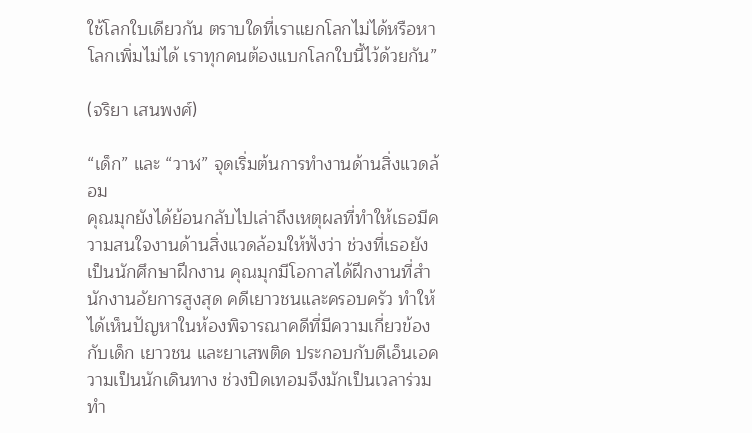ใช้โลกใบเดียวกัน ตราบใดที่เราแยกโลกไม่ได้หรือหาโลกเพิ่มไม่ได้ เราทุกคนต้องแบกโลกใบนี้ไว้ด้วยกัน”

(จริยา เสนพงศ์)

“เด็ก” และ “วาฬ” จุดเริ่มต้นการทำงานด้านสิ่งแวดล้อม
คุณมุกยังได้ย้อนกลับไปเล่าถึงเหตุผลที่ทำให้เธอมีความสนใจงานด้านสิ่งแวดล้อมให้ฟังว่า ช่วงที่เธอยังเป็นนักศึกษาฝึกงาน คุณมุกมีโอกาสได้ฝึกงานที่สำนักงานอัยการสูงสุด คดีเยาวชนและครอบครัว ทำให้ได้เห็นปัญหาในห้องพิจารณาคดีที่มีความเกี่ยวข้องกับเด็ก เยาวชน และยาเสพติด ประกอบกับดีเอ็นเอความเป็นนักเดินทาง ช่วงปิดเทอมจึงมักเป็นเวลาร่วมทำ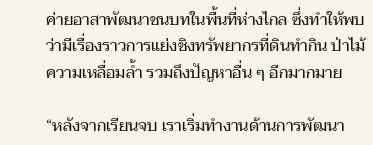ค่ายอาสาพัฒนาชนบทในพื้นที่ห่างไกล ซึ่งทำให้พบว่ามีเรื่องราวการแย่งชิงทรัพยากรที่ดินทำกิน ป่าไม้ ความเหลื่อมล้ำ รวมถึงปัญหาอื่น ๆ อีกมากมาย

“หลังจากเรียนจบ เราเริ่มทำงานด้านการพัฒนา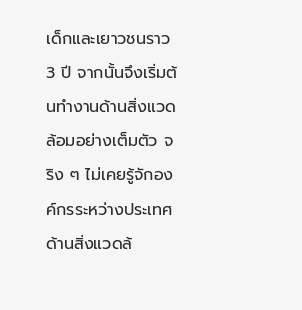เด็กและเยาวชนราว 3 ปี จากนั้นจึงเริ่มต้นทำงานด้านสิ่งแวดล้อมอย่างเต็มตัว จริง ๆ ไม่เคยรู้จักองค์กรระหว่างประเทศด้านสิ่งแวดล้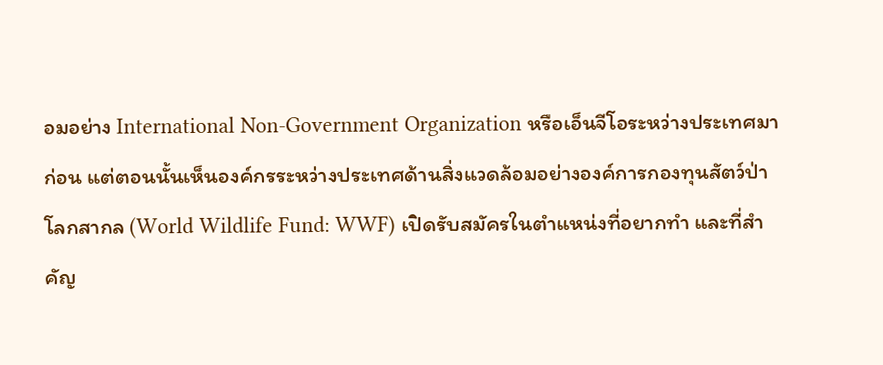อมอย่าง International Non-Government Organization หรือเอ็นจีโอระหว่างประเทศมาก่อน แต่ตอนนั้นเห็นองค์กรระหว่างประเทศด้านสิ่งแวดล้อมอย่างองค์การกองทุนสัตว์ป่าโลกสากล (World Wildlife Fund: WWF) เปิดรับสมัครในตำแหน่งที่อยากทำ และที่สำคัญ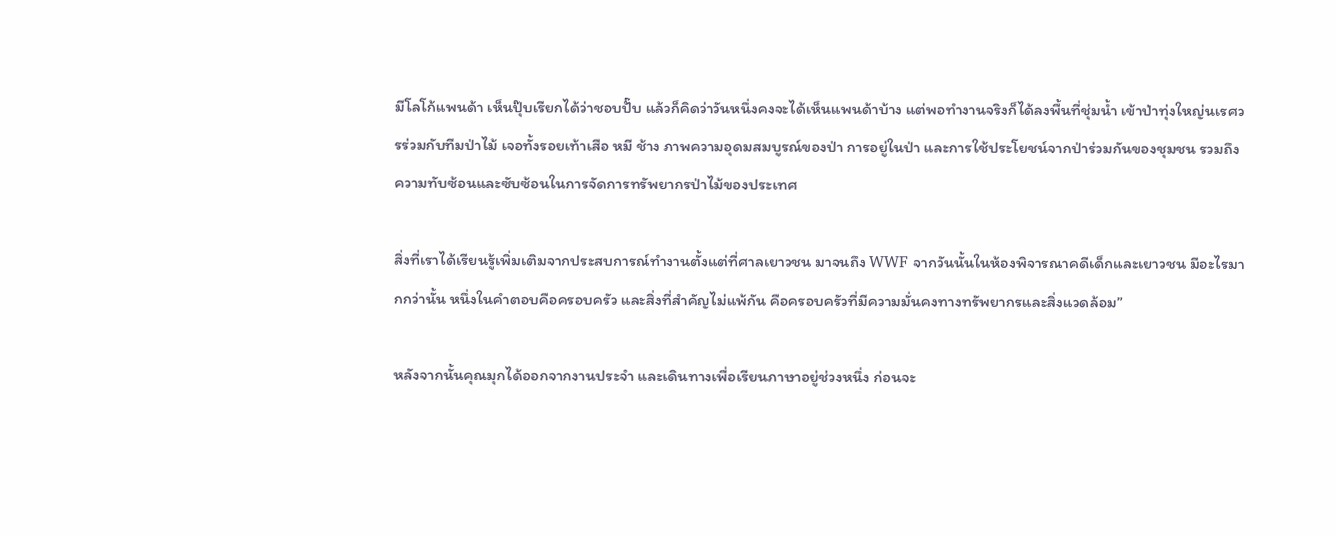มีโลโก้แพนด้า เห็นปุ๊บเรียกได้ว่าชอบปั๊บ แล้วก็คิดว่าวันหนึ่งคงจะได้เห็นแพนด้าบ้าง แต่พอทำงานจริงก็ได้ลงพื้นที่ชุ่มน้ำ เข้าป่าทุ่งใหญ่นเรศวรร่วมกับทีมป่าไม้ เจอทั้งรอยเท้าเสือ หมี ช้าง ภาพความอุดมสมบูรณ์ของป่า การอยู่ในป่า และการใช้ประโยชน์จากป่าร่วมกันของชุมชน รวมถึงความทับซ้อนและซับซ้อนในการจัดการทรัพยากรป่าไม้ของประเทศ

สิ่งที่เราได้เรียนรู้เพิ่มเติมจากประสบการณ์ทำงานตั้งแต่ที่ศาลเยาวชน มาจนถึง WWF จากวันนั้นในห้องพิจารณาคดีเด็กและเยาวชน มีอะไรมากกว่านั้น หนึ่งในคำตอบคือครอบครัว และสิ่งที่สำคัญไม่แพ้กัน คือครอบครัวที่มีความมั่นคงทางทรัพยากรและสิ่งแวดล้อม”

หลังจากนั้นคุณมุกได้ออกจากงานประจำ และเดินทางเพื่อเรียนภาษาอยู่ช่วงหนึ่ง ก่อนจะ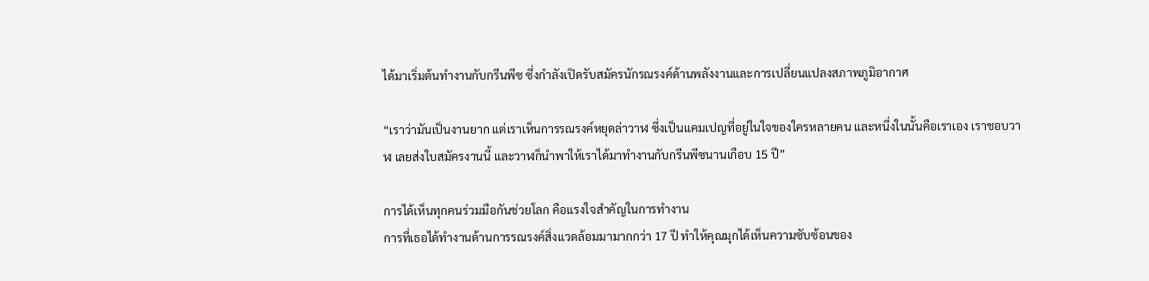ได้มาเริ่มต้นทำงานกับกรีนพีซ ซึ่งกำลังเปิดรับสมัครนักรณรงค์ด้านพลังงานและการเปลี่ยนแปลงสภาพภูมิอากาศ

“เราว่ามันเป็นงานยาก แต่เราเห็นการรณรงค์หยุดล่าวาฬ ซึ่งเป็นแคมเปญที่อยู่ในใจของใครหลายคน และหนึ่งในนั้นคือเราเอง เราชอบวาฬ เลยส่งใบสมัครงานนี้ และวาฬก็นำพาให้เราได้มาทำงานกับกรีนพีซนานเกือบ 15 ปี”

การได้เห็นทุกคนร่วมมือกันช่วยโลก คือแรงใจสำคัญในการทำงาน
การที่เธอได้ทำงานด้านการรณรงค์สิ่งแวดล้อมมามากกว่า 17 ปี ทำให้คุณมุกได้เห็นความซับซ้อนของ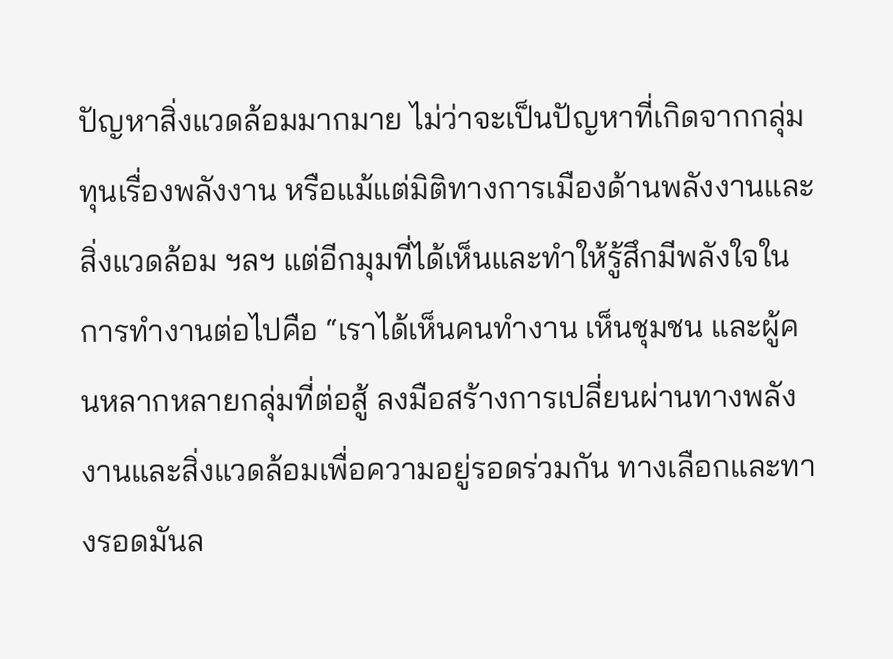ปัญหาสิ่งแวดล้อมมากมาย ไม่ว่าจะเป็นปัญหาที่เกิดจากกลุ่มทุนเรื่องพลังงาน หรือแม้แต่มิติทางการเมืองด้านพลังงานและสิ่งแวดล้อม ฯลฯ แต่อีกมุมที่ได้เห็นและทำให้รู้สึกมีพลังใจในการทำงานต่อไปคือ “เราได้เห็นคนทำงาน เห็นชุมชน และผู้คนหลากหลายกลุ่มที่ต่อสู้ ลงมือสร้างการเปลี่ยนผ่านทางพลังงานและสิ่งแวดล้อมเพื่อความอยู่รอดร่วมกัน ทางเลือกและทางรอดมันล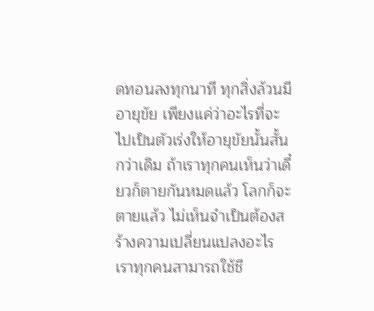ดทอนลงทุกนาที ทุกสิ่งล้วนมีอายุขัย เพียงแค่ว่าอะไรที่จะไปเป็นตัวเร่งให้อายุขัยนั้นสั้นกว่าเดิม ถ้าเราทุกคนเห็นว่าเดี๋ยวก็ตายกันหมดแล้ว โลกก็จะตายแล้ว ไม่เห็นจำเป็นต้องสร้างความเปลี่ยนแปลงอะไร เราทุกคนสามารถใช้ชี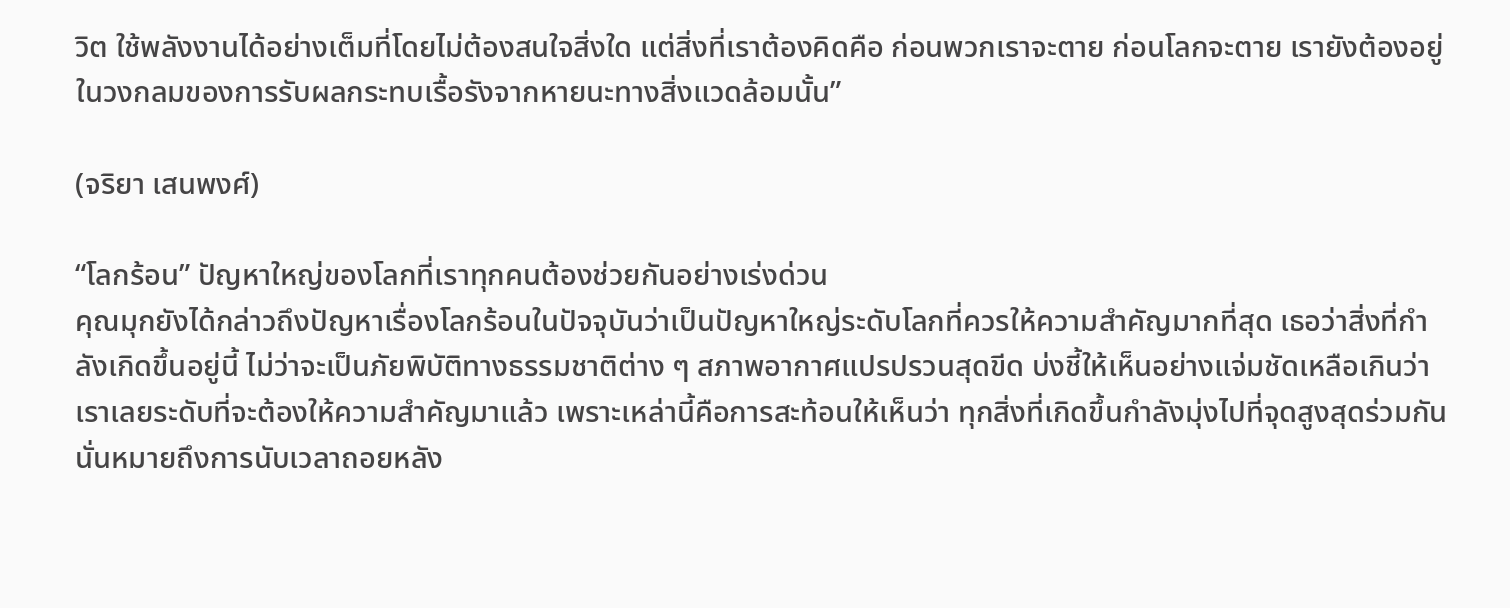วิต ใช้พลังงานได้อย่างเต็มที่โดยไม่ต้องสนใจสิ่งใด แต่สิ่งที่เราต้องคิดคือ ก่อนพวกเราจะตาย ก่อนโลกจะตาย เรายังต้องอยู่ในวงกลมของการรับผลกระทบเรื้อรังจากหายนะทางสิ่งแวดล้อมนั้น”

(จริยา เสนพงศ์)

“โลกร้อน” ปัญหาใหญ่ของโลกที่เราทุกคนต้องช่วยกันอย่างเร่งด่วน
คุณมุกยังได้กล่าวถึงปัญหาเรื่องโลกร้อนในปัจจุบันว่าเป็นปัญหาใหญ่ระดับโลกที่ควรให้ความสำคัญมากที่สุด เธอว่าสิ่งที่กำลังเกิดขึ้นอยู่นี้ ไม่ว่าจะเป็นภัยพิบัติทางธรรมชาติต่าง ๆ สภาพอากาศแปรปรวนสุดขีด บ่งชี้ให้เห็นอย่างแจ่มชัดเหลือเกินว่าเราเลยระดับที่จะต้องให้ความสำคัญมาแล้ว เพราะเหล่านี้คือการสะท้อนให้เห็นว่า ทุกสิ่งที่เกิดขึ้นกำลังมุ่งไปที่จุดสูงสุดร่วมกัน นั่นหมายถึงการนับเวลาถอยหลัง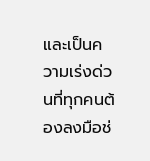และเป็นความเร่งด่วนที่ทุกคนต้องลงมือช่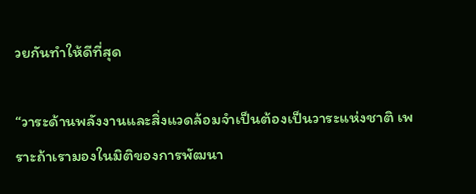วยกันทำให้ดีที่สุด

“วาระด้านพลังงานและสิ่งแวดล้อมจำเป็นต้องเป็นวาระแห่งชาติ เพราะถ้าเรามองในมิติของการพัฒนา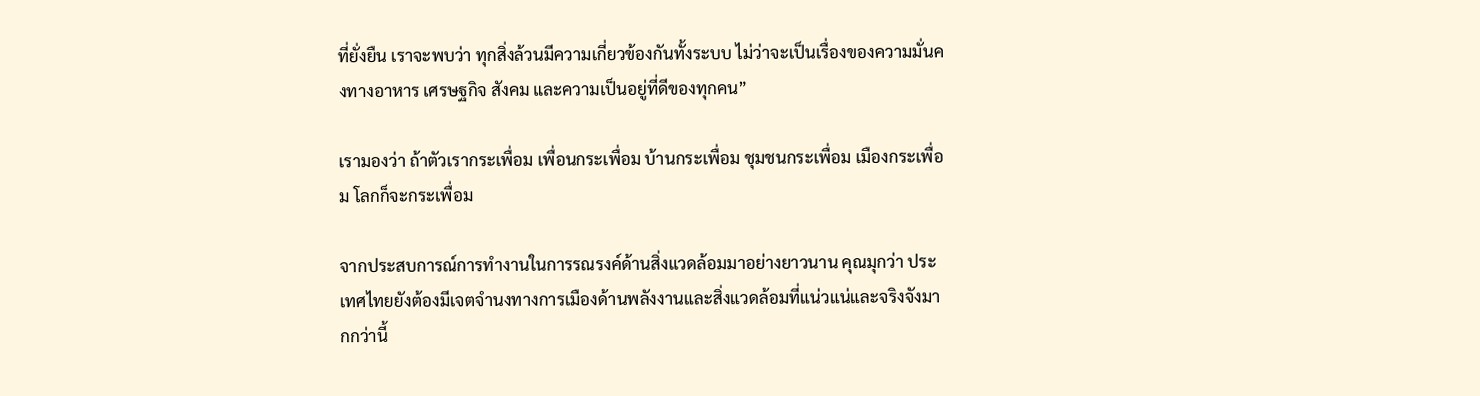ที่ยั่งยืน เราจะพบว่า ทุกสิ่งล้วนมีความเกี่ยวข้องกันทั้งระบบ ไม่ว่าจะเป็นเรื่องของความมั่นคงทางอาหาร เศรษฐกิจ สังคม และความเป็นอยู่ที่ดีของทุกคน”

เรามองว่า ถ้าตัวเรากระเพื่อม เพื่อนกระเพื่อม บ้านกระเพื่อม ชุมชนกระเพื่อม เมืองกระเพื่อม โลกก็จะกระเพื่อม

จากประสบการณ์การทำงานในการรณรงค์ด้านสิ่งแวดล้อมมาอย่างยาวนาน คุณมุกว่า ประเทศไทยยังต้องมีเจตจำนงทางการเมืองด้านพลังงานและสิ่งแวดล้อมที่แน่วแน่และจริงจังมากกว่านี้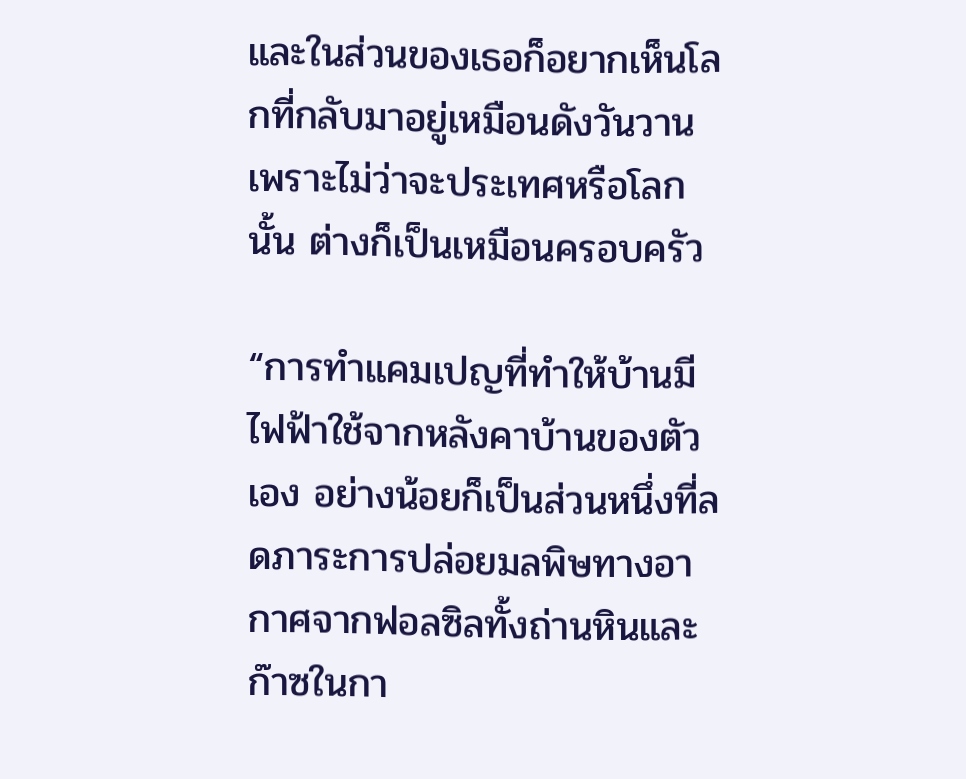และในส่วนของเธอก็อยากเห็นโลกที่กลับมาอยู่เหมือนดังวันวาน เพราะไม่ว่าจะประเทศหรือโลกนั้น ต่างก็เป็นเหมือนครอบครัว

“การทำแคมเปญที่ทำให้บ้านมีไฟฟ้าใช้จากหลังคาบ้านของตัวเอง อย่างน้อยก็เป็นส่วนหนึ่งที่ลดภาระการปล่อยมลพิษทางอากาศจากฟอลซิลทั้งถ่านหินและก๊าซในกา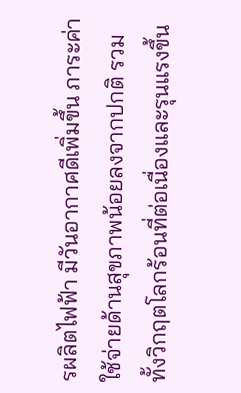รผลิตไฟฟ้า มีวันอากาศดีเพิ่มขึ้น ภาระค่าใช้จ่ายด้านสุขภาพน้อยลงจากปกติ รวมทั้งวิกฤตโลกร้อนที่ต่อเนื่องและรุนแรงขึ้น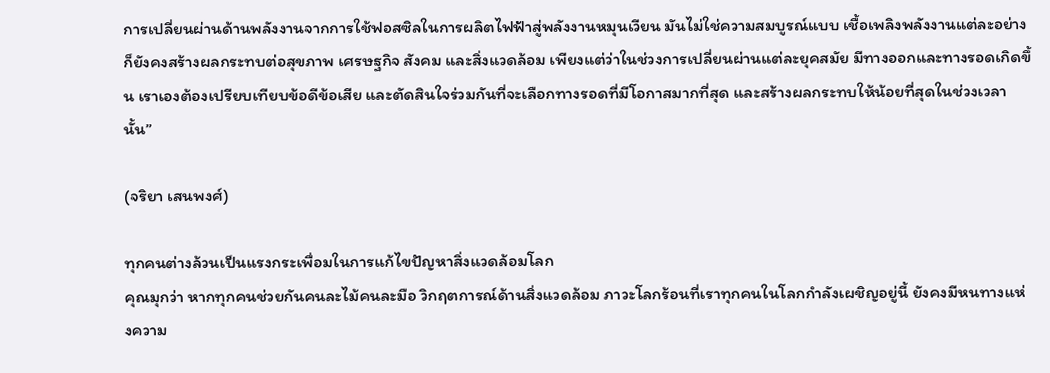การเปลี่ยนผ่านด้านพลังงานจากการใช้ฟอสซิลในการผลิตไฟฟ้าสู่พลังงานหมุนเวียน มันไม่ใช่ความสมบูรณ์แบบ เชื้อเพลิงพลังงานแต่ละอย่างก็ยังคงสร้างผลกระทบต่อสุขภาพ เศรษฐกิจ สังคม และสิ่งแวดล้อม เพียงแต่ว่าในช่วงการเปลี่ยนผ่านแต่ละยุคสมัย มีทางออกและทางรอดเกิดขึ้น เราเองต้องเปรียบเทียบข้อดีข้อเสีย และตัดสินใจร่วมกันที่จะเลือกทางรอดที่มีโอกาสมากที่สุด และสร้างผลกระทบให้น้อยที่สุดในช่วงเวลานั้น”

(จริยา เสนพงศ์)

ทุกคนต่างล้วนเป็นแรงกระเพื่อมในการแก้ไขปัญหาสิ่งแวดล้อมโลก
คุณมุกว่า หากทุกคนช่วยกันคนละไม้คนละมือ วิกฤตการณ์ด้านสิ่งแวดล้อม ภาวะโลกร้อนที่เราทุกคนในโลกกำลังเผชิญอยู่นี้ ยังคงมีหนทางแห่งความ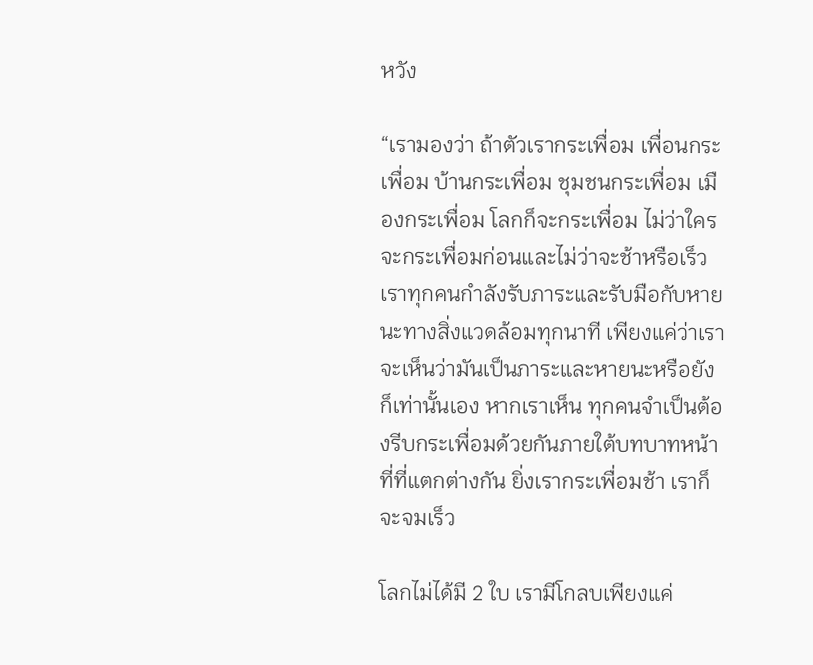หวัง

“เรามองว่า ถ้าตัวเรากระเพื่อม เพื่อนกระเพื่อม บ้านกระเพื่อม ชุมชนกระเพื่อม เมืองกระเพื่อม โลกก็จะกระเพื่อม ไม่ว่าใครจะกระเพื่อมก่อนและไม่ว่าจะช้าหรือเร็ว เราทุกคนกำลังรับภาระและรับมือกับหายนะทางสิ่งแวดล้อมทุกนาที เพียงแค่ว่าเราจะเห็นว่ามันเป็นภาระและหายนะหรือยังก็เท่านั้นเอง หากเราเห็น ทุกคนจำเป็นต้องรีบกระเพื่อมด้วยกันภายใต้บทบาทหน้าที่ที่แตกต่างกัน ยิ่งเรากระเพื่อมช้า เราก็จะจมเร็ว

โลกไม่ได้มี 2 ใบ เรามีโกลบเพียงแค่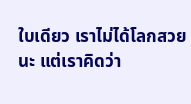ใบเดียว เราไม่ได้โลกสวยนะ แต่เราคิดว่า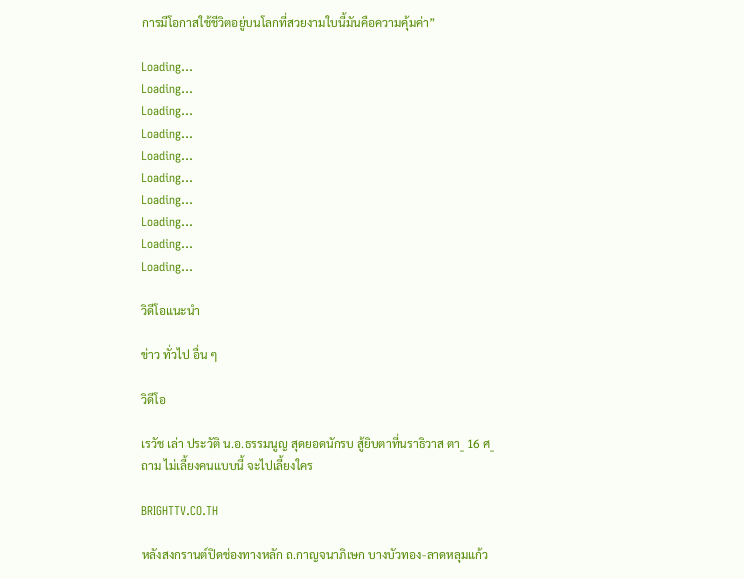การมีโอกาสใช้ชีวิตอยู่บนโลกที่สวยงามใบนี้มันคือความคุ้มค่า”

Loading...
Loading...
Loading...
Loading...
Loading...
Loading...
Loading...
Loading...
Loading...
Loading...

วิดีโอแนะนำ

ข่าว ทั่วไป อื่น ๆ

วิดีโอ

เรวัช เล่า ประวัติ น.อ.ธรรมนูญ สุดยอดนักรบ สู้ยิบตาที่นราธิวาส ตา_ 16 ศ_ ถาม ไม่เลี้ยงคนแบบนี้ จะไปเลี้ยงใคร

BRIGHTTV.CO.TH

หลังสงกรานต์ปิดช่องทางหลัก ถ.กาญจนาภิเษก บางบัวทอง-ลาดหลุมแก้ว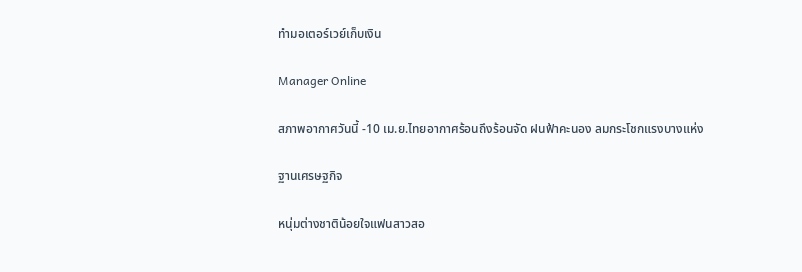ทำมอเตอร์เวย์เก็บเงิน

Manager Online

สภาพอากาศวันนี้ -10 เม.ย.ไทยอากาศร้อนถึงร้อนจัด ฝนฟ้าคะนอง ลมกระโชกแรงบางแห่ง

ฐานเศรษฐกิจ

หนุ่มต่างชาติน้อยใจแฟนสาวสอ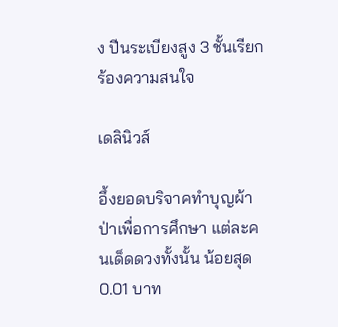ง ปีนระเบียงสูง 3 ชั้นเรียกร้องความสนใจ

เดลินิวส์

อึ้งยอดบริจาคทำบุญผ้าป่าเพื่อการศึกษา แต่ละคนเด็ดดวงทั้งนั้น น้อยสุด 0.01 บาท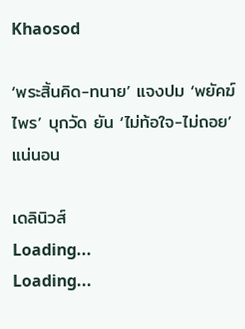Khaosod

‘พระสิ้นคิด-ทนาย’ แจงปม ‘พยัคฆ์ไพร’ บุกวัด ยัน ‘ไม่ท้อใจ-ไม่ถอย’ แน่นอน

เดลินิวส์
Loading...
Loading...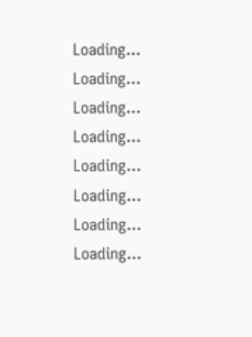Loading...
Loading...
Loading...
Loading...
Loading...
Loading...
Loading...
Loading...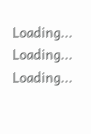Loading...
Loading...
Loading...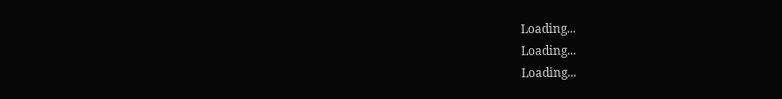Loading...
Loading...
Loading...